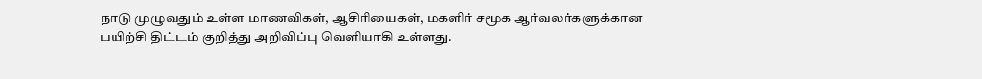நாடு முழுவதும் உள்ள மாணவிகள், ஆசிரியைகள், மகளிர் சமூக ஆர்வலர்களுக்கான பயிற்சி திட்டம் குறித்து அறிவிப்பு வெளியாகி உள்ளது.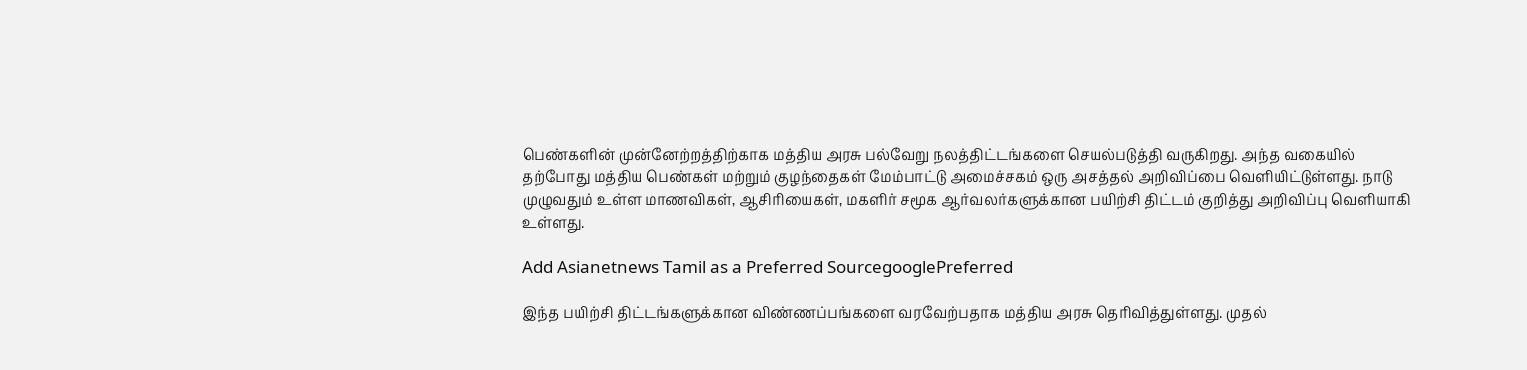பெண்களின் முன்னேற்றத்திற்காக மத்திய அரசு பல்வேறு நலத்திட்டங்களை செயல்படுத்தி வருகிறது. அந்த வகையில் தற்போது மத்திய பெண்கள் மற்றும் குழந்தைகள் மேம்பாட்டு அமைச்சகம் ஒரு அசத்தல் அறிவிப்பை வெளியிட்டுள்ளது. நாடு முழுவதும் உள்ள மாணவிகள், ஆசிரியைகள், மகளிர் சமூக ஆர்வலர்களுக்கான பயிற்சி திட்டம் குறித்து அறிவிப்பு வெளியாகி உள்ளது.

Add Asianetnews Tamil as a Preferred SourcegooglePreferred

இந்த பயிற்சி திட்டங்களுக்கான விண்ணப்பங்களை வரவேற்பதாக மத்திய அரசு தெரிவித்துள்ளது. முதல்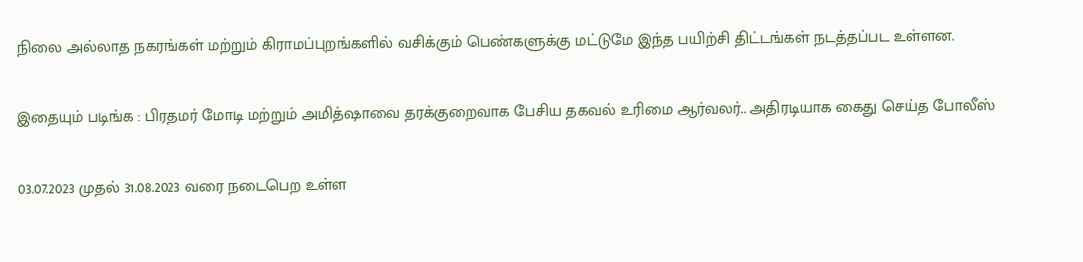நிலை அல்லாத நகரங்கள் மற்றும் கிராமப்புறங்களில் வசிக்கும் பெண்களுக்கு மட்டுமே இந்த பயிற்சி திட்டங்கள் நடத்தப்பட உள்ளன.

இதையும் படிங்க : பிரதமர் மோடி மற்றும் அமித்ஷாவை தரக்குறைவாக பேசிய தகவல் உரிமை ஆர்வலர்.. அதிரடியாக கைது செய்த போலீஸ்

03.07.2023 முதல் 31.08.2023 வரை நடைபெற உள்ள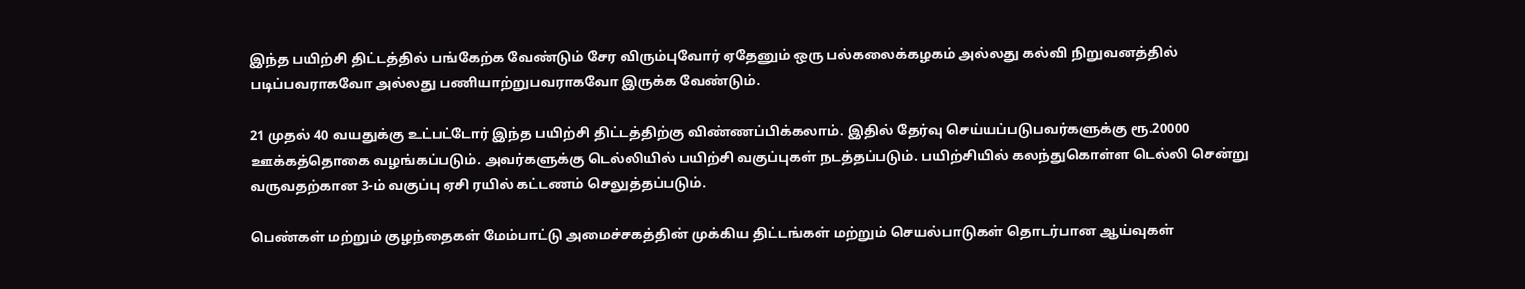இந்த பயிற்சி திட்டத்தில் பங்கேற்க வேண்டும் சேர விரும்புவோர் ஏதேனும் ஒரு பல்கலைக்கழகம் அல்லது கல்வி நிறுவனத்தில் படிப்பவராகவோ அல்லது பணியாற்றுபவராகவோ இருக்க வேண்டும்.

21 முதல் 40 வயதுக்கு உட்பட்டோர் இந்த பயிற்சி திட்டத்திற்கு விண்ணப்பிக்கலாம். இதில் தேர்வு செய்யப்படுபவர்களுக்கு ரூ.20000 ஊக்கத்தொகை வழங்கப்படும். அவர்களுக்கு டெல்லியில் பயிற்சி வகுப்புகள் நடத்தப்படும். பயிற்சியில் கலந்துகொள்ள டெல்லி சென்று வருவதற்கான 3-ம் வகுப்பு ஏசி ரயில் கட்டணம் செலுத்தப்படும்.

பெண்கள் மற்றும் குழந்தைகள் மேம்பாட்டு அமைச்சகத்தின் முக்கிய திட்டங்கள் மற்றும் செயல்பாடுகள் தொடர்பான ஆய்வுகள்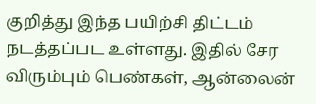குறித்து இந்த பயிற்சி திட்டம் நடத்தப்பட உள்ளது. இதில் சேர விரும்பும் பெண்கள், ஆன்லைன்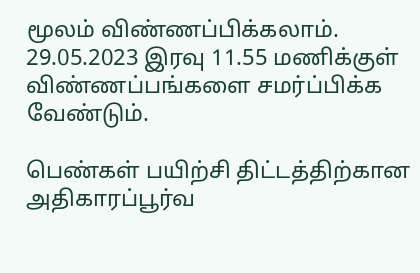மூலம் விண்ணப்பிக்கலாம். 29.05.2023 இரவு 11.55 மணிக்குள் விண்ணப்பங்களை சமர்ப்பிக்க வேண்டும்.

பெண்கள் பயிற்சி திட்டத்திற்கான அதிகாரப்பூர்வ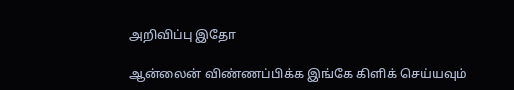அறிவிப்பு இதோ

ஆன்லைன் விண்ணப்பிக்க இங்கே கிளிக் செய்யவும்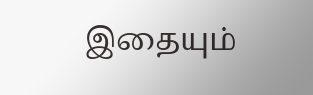இதையும்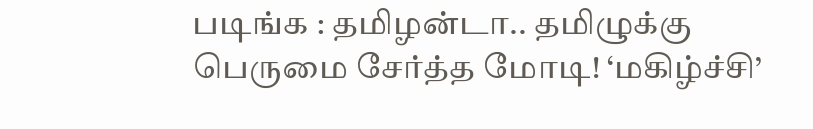படிங்க : தமிழன்டா.. தமிழுக்கு பெருமை சேர்த்த மோடி! ‘மகிழ்ச்சி’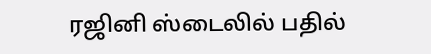ரஜினி ஸ்டைலில் பதில்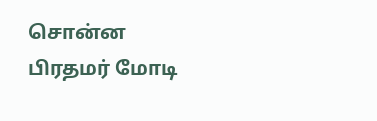சொன்ன பிரதமர் மோடி